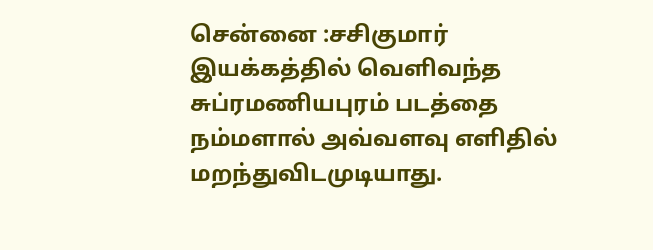சென்னை :சசிகுமார் இயக்கத்தில் வெளிவந்த சுப்ரமணியபுரம் படத்தை நம்மளால் அவ்வளவு எளிதில் மறந்துவிடமுடியாது.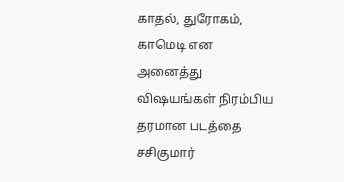காதல், துரோகம், காமெடி என அனைத்து விஷயங்கள் நிரம்பிய தரமான படத்தை சசிகுமார்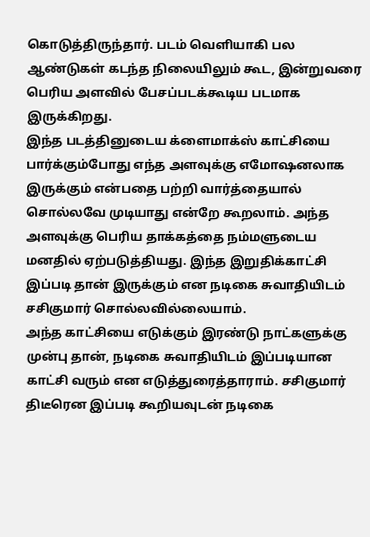கொடுத்திருந்தார். படம் வெளியாகி பல ஆண்டுகள் கடந்த நிலையிலும் கூட, இன்றுவரை பெரிய அளவில் பேசப்படக்கூடிய படமாக இருக்கிறது.
இந்த படத்தினுடைய க்ளைமாக்ஸ் காட்சியை பார்க்கும்போது எந்த அளவுக்கு எமோஷனலாக இருக்கும் என்பதை பற்றி வார்த்தையால் சொல்லவே முடியாது என்றே கூறலாம். அந்த அளவுக்கு பெரிய தாக்கத்தை நம்மளுடைய மனதில் ஏற்படுத்தியது. இந்த இறுதிக்காட்சி இப்படி தான் இருக்கும் என நடிகை சுவாதியிடம் சசிகுமார் சொல்லவில்லையாம்.
அந்த காட்சியை எடுக்கும் இரண்டு நாட்களுக்கு முன்பு தான், நடிகை சுவாதியிடம் இப்படியான காட்சி வரும் என எடுத்துரைத்தாராம். சசிகுமார் திடீரென இப்படி கூறியவுடன் நடிகை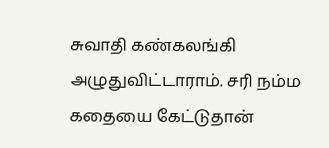சுவாதி கண்கலங்கி அழுதுவிட்டாராம். சரி நம்ம கதையை கேட்டுதான்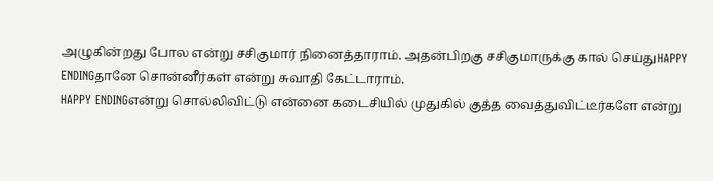அழுகின்றது போல என்று சசிகுமார் நினைத்தாராம். அதன்பிறகு சசிகுமாருக்கு கால் செய்துHAPPY ENDINGதானே சொன்னீர்கள் என்று சுவாதி கேட்டாராம்.
HAPPY ENDINGஎன்று சொல்லிவிட்டு என்னை கடைசியில் முதுகில் குத்த வைத்துவிட்டீர்களே என்று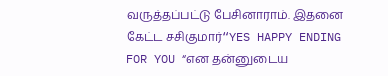வருத்தப்பட்டு பேசினாராம். இதனை கேட்ட சசிகுமார்“YES HAPPY ENDING FOR YOU “என தன்னுடைய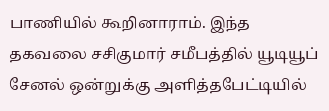பாணியில் கூறினாராம். இந்த தகவலை சசிகுமார் சமீபத்தில் யூடியூப் சேனல் ஒன்றுக்கு அளித்தபேட்டியில்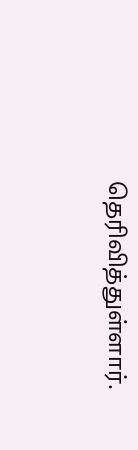தெரிவித்துள்ளார்.